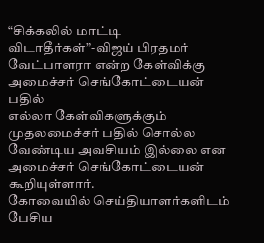“சிக்கலில் மாட்டி விடாதீர்கள்”-விஜய் பிரதமர் வேட்பாளரா என்ற கேள்விக்கு அமைச்சர் செங்கோட்டையன் பதில்
எல்லா கேள்விகளுக்கும் முதலமைச்சர் பதில் சொல்ல வேண்டிய அவசியம் இல்லை என அமைச்சர் செங்கோட்டையன் கூறியுள்ளார்.
கோவையில் செய்தியாளர்களிடம் பேசிய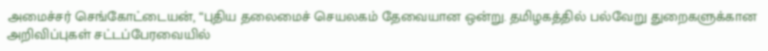அமைச்சர் செங்கோட்டையன், “புதிய தலைமைச் செயலகம் தேவையான ஒன்று. தமிழகத்தில் பல்வேறு துறைகளுக்கான அறிவிப்புகள் சட்டப்பேரவையில்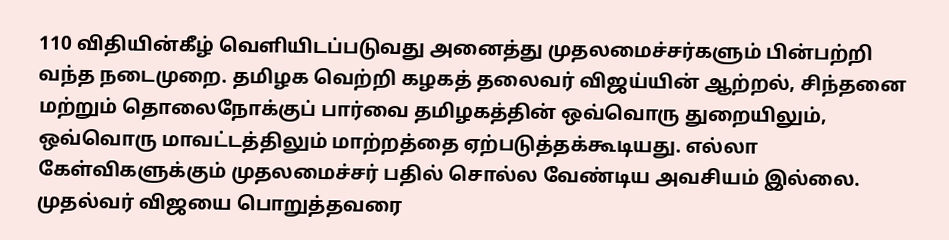110 விதியின்கீழ் வெளியிடப்படுவது அனைத்து முதலமைச்சர்களும் பின்பற்றி வந்த நடைமுறை. தமிழக வெற்றி கழகத் தலைவர் விஜய்யின் ஆற்றல், சிந்தனை மற்றும் தொலைநோக்குப் பார்வை தமிழகத்தின் ஒவ்வொரு துறையிலும், ஒவ்வொரு மாவட்டத்திலும் மாற்றத்தை ஏற்படுத்தக்கூடியது. எல்லா கேள்விகளுக்கும் முதலமைச்சர் பதில் சொல்ல வேண்டிய அவசியம் இல்லை.
முதல்வர் விஜயை பொறுத்தவரை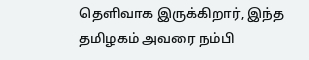தெளிவாக இருக்கிறார், இந்த தமிழகம் அவரை நம்பி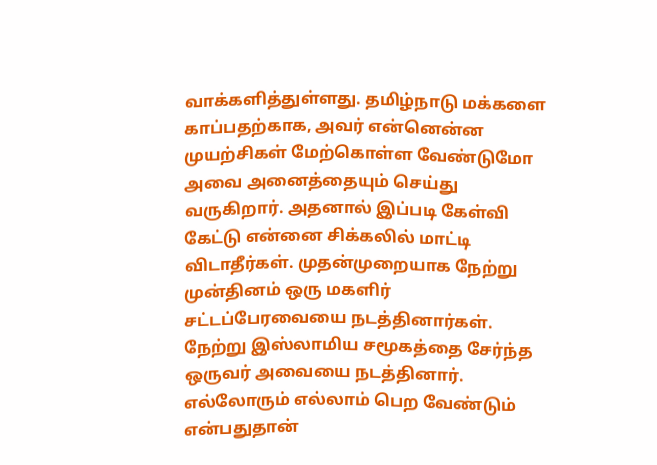வாக்களித்துள்ளது. தமிழ்நாடு மக்களை காப்பதற்காக, அவர் என்னென்ன முயற்சிகள் மேற்கொள்ள வேண்டுமோ அவை அனைத்தையும் செய்து வருகிறார். அதனால் இப்படி கேள்வி கேட்டு என்னை சிக்கலில் மாட்டி விடாதீர்கள். முதன்முறையாக நேற்று முன்தினம் ஒரு மகளிர் சட்டப்பேரவையை நடத்தினார்கள். நேற்று இஸ்லாமிய சமூகத்தை சேர்ந்த ஒருவர் அவையை நடத்தினார். எல்லோரும் எல்லாம் பெற வேண்டும் என்பதுதான்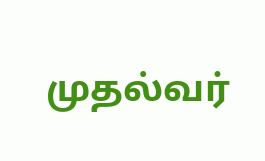முதல்வர்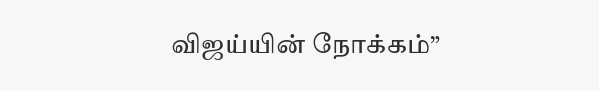விஜய்யின் நோக்கம்”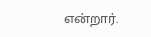என்றார்.